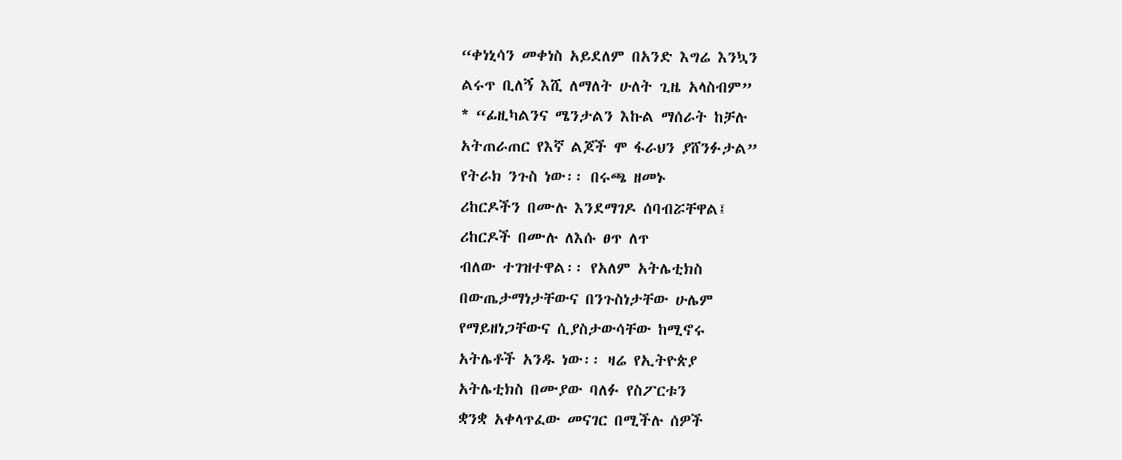“ቀነኒሳን መቀነስ አይደለም በአንድ እግሬ እንኳን
ልሩጥ ቢለኝ እሺ ለማለት ሁለት ጊዜ አላስብም”
* “ፊዚካልንና ሜንታልን እኩል ማሰራት ከቻሉ
አትጠራጠር የእኛ ልጆች ሞ ፋራህን ያሸንፉታል”
የትራክ ንጉስ ነው፡፡ በሩጫ ዘመኑ
ሪከርዶችን በሙሉ እንደማገዶ ሰባብሯቸዋል፤
ሪከርዶች በሙሉ ለእሱ ፀጥ ለጥ
ብለው ተገዝተዋል፡፡ የአለም አትሌቲክስ
በውጤታማነታቸውና በንጉስነታቸው ሁሌም
የማይዘነጋቸውና ሲያስታውሳቸው ከሚኖሩ
አትሌቶች አንዱ ነው፡፡ ዛሬ የኢትዮጵያ
አትሌቲክስ በሙያው ባለፉ የስፖርቱን
ቋንቋ አቀላጥፈው መናገር በሚችሉ ሰዎች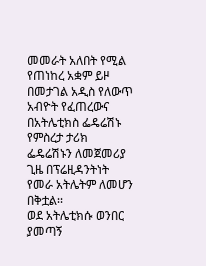መመራት አለበት የሚል የጠነከረ አቋም ይዞ
በመታገል አዲስ የለውጥ አብዮት የፈጠረውና
በአትሌቲክስ ፌዴሬሽኑ የምስረታ ታሪክ
ፌዴሬሽኑን ለመጀመሪያ ጊዜ በፕሬዚዳንትነት
የመራ አትሌትም ለመሆን በቅቷል፡፡
ወደ አትሌቲክሱ ወንበር ያመጣኝ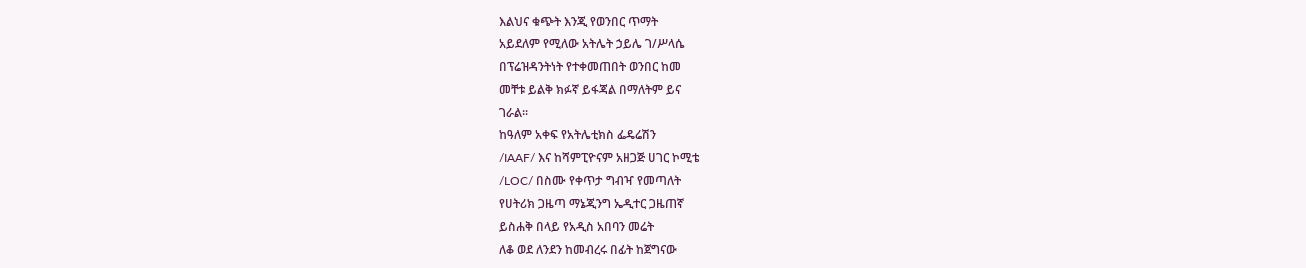እልህና ቁጭት እንጂ የወንበር ጥማት
አይደለም የሚለው አትሌት ኃይሌ ገ/ሥላሴ
በፕሬዝዳንትነት የተቀመጠበት ወንበር ከመ
መቸቱ ይልቅ ክፉኛ ይፋጃል በማለትም ይና
ገራል፡፡
ከዓለም አቀፍ የአትሌቲክስ ፌዴሬሽን
/IAAF/ እና ከሻምፒዮናም አዘጋጅ ሀገር ኮሚቴ
/LOC/ በስሙ የቀጥታ ግብዣ የመጣለት
የሀትሪክ ጋዜጣ ማኔጂንግ ኤዲተር ጋዜጠኛ
ይስሐቅ በላይ የአዲስ አበባን መሬት
ለቆ ወደ ለንደን ከመብረሩ በፊት ከጀግናው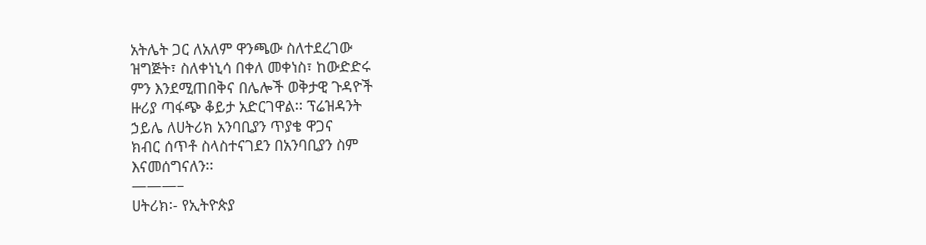አትሌት ጋር ለአለም ዋንጫው ስለተደረገው
ዝግጅት፣ ስለቀነኒሳ በቀለ መቀነስ፣ ከውድድሩ
ምን እንደሚጠበቅና በሌሎች ወቅታዊ ጉዳዮች
ዙሪያ ጣፋጭ ቆይታ አድርገዋል፡፡ ፕሬዝዳንት
ኃይሌ ለሀትሪክ አንባቢያን ጥያቄ ዋጋና
ክብር ሰጥቶ ስላስተናገደን በአንባቢያን ስም
እናመሰግናለን፡፡
———–
ሀትሪክ፡- የኢትዮጵያ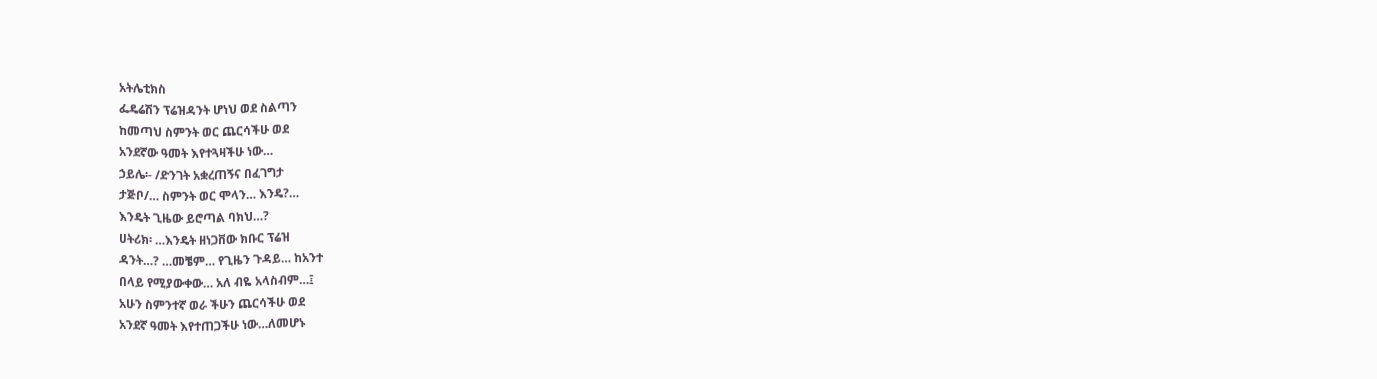አትሌቲክስ
ፌዴሬሽን ፕሬዝዳንት ሆነህ ወደ ስልጣን
ከመጣህ ስምንት ወር ጨርሳችሁ ወደ
አንደኛው ዓመት እየተጓዛችሁ ነው…
ኃይሌ፡- /ድንገት አቋረጠኝና በፈገግታ
ታጅቦ/… ስምንት ወር ሞላን… እንዴ?…
እንዴት ጊዜው ይሮጣል ባክህ…?
ሀትሪክ፡ …እንዴት ዘነጋቨው ክቡር ፕሬዝ
ዳንት…? …መቼም… የጊዜን ጉዳይ… ከአንተ
በላይ የሚያውቀው… አለ ብዬ አላስብም…፤
አሁን ስምንተኛ ወራ ችሁን ጨርሳችሁ ወደ
አንደኛ ዓመት እየተጠጋችሁ ነው…ለመሆኑ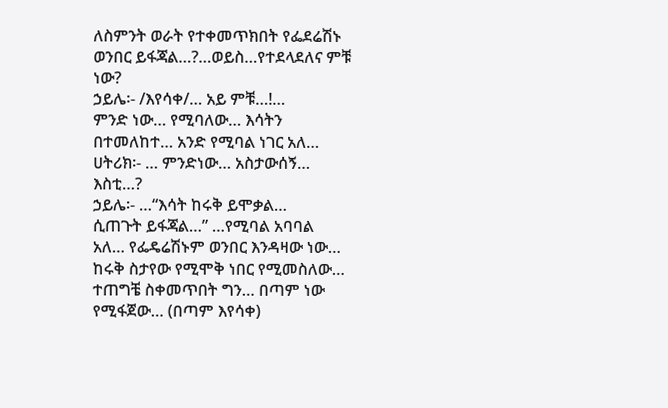ለስምንት ወራት የተቀመጥክበት የፌደሬሽኑ
ወንበር ይፋጃል…?…ወይስ…የተደላደለና ምቹ
ነው?
ኃይሌ፡- /እየሳቀ/… አይ ምቹ…!…
ምንድ ነው… የሚባለው… እሳትን
በተመለከተ… አንድ የሚባል ነገር አለ…
ሀትሪክ፡- … ምንድነው… አስታውሰኝ…
እስቲ…?
ኃይሌ፡- …“እሳት ከሩቅ ይሞቃል…
ሲጠጉት ይፋጃል…” …የሚባል አባባል
አለ… የፌዴሬሽኑም ወንበር እንዳዛው ነው…
ከሩቅ ስታየው የሚሞቅ ነበር የሚመስለው…
ተጠግቼ ስቀመጥበት ግን… በጣም ነው
የሚፋጀው… (በጣም እየሳቀ)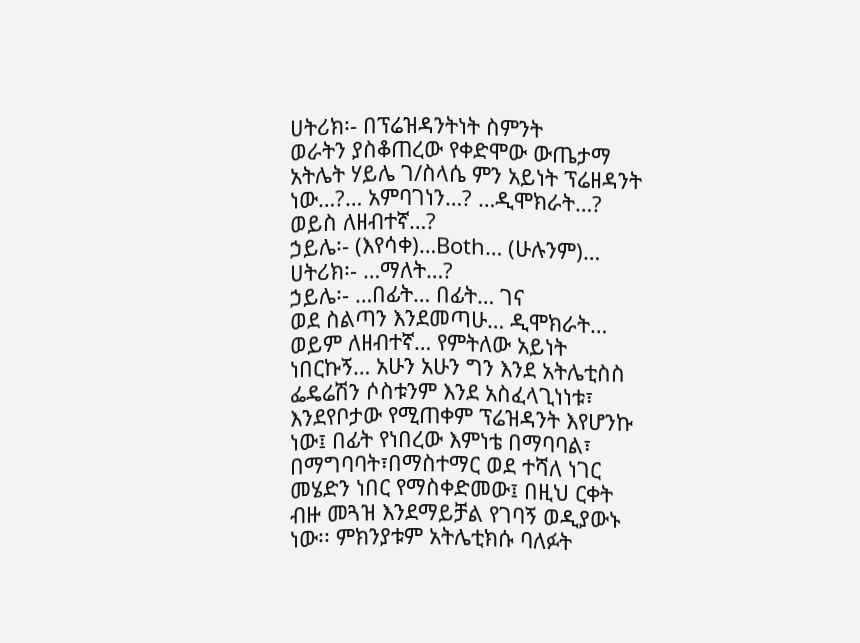ሀትሪክ፡- በፕሬዝዳንትነት ስምንት
ወራትን ያስቆጠረው የቀድሞው ውጤታማ
አትሌት ሃይሌ ገ/ስላሴ ምን አይነት ፕሬዘዳንት
ነው…?… አምባገነን…? …ዲሞክራት…?
ወይስ ለዘብተኛ…?
ኃይሌ፡- (እየሳቀ)…Both… (ሁሉንም)…
ሀትሪክ፡- …ማለት…?
ኃይሌ፡- …በፊት… በፊት… ገና
ወደ ስልጣን እንደመጣሁ… ዲሞክራት…
ወይም ለዘብተኛ… የምትለው አይነት
ነበርኩኝ… አሁን አሁን ግን እንደ አትሌቲስስ
ፌዴሬሽን ሶስቱንም እንደ አስፈላጊነነቱ፣
እንደየቦታው የሚጠቀም ፕሬዝዳንት እየሆንኩ
ነው፤ በፊት የነበረው እምነቴ በማባባል፣
በማግባባት፣በማስተማር ወደ ተሻለ ነገር
መሄድን ነበር የማስቀድመው፤ በዚህ ርቀት
ብዙ መጓዝ እንደማይቻል የገባኝ ወዲያውኑ
ነው፡፡ ምክንያቱም አትሌቲክሱ ባለፉት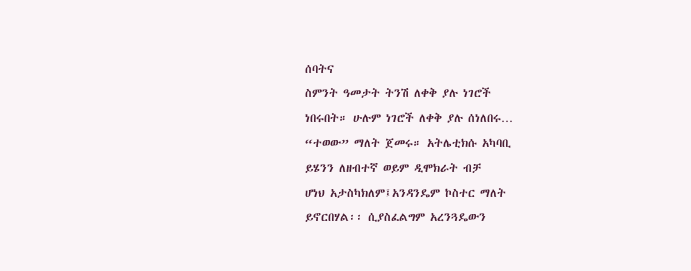ሰባትና
ስምንት ዓመታት ትንሽ ለቀቅ ያሉ ነገሮች
ነበሩበት። ሁሉም ነገሮች ለቀቅ ያሉ ሰነለበሩ…
“ተወው” ማለት ጀመሩ። አትሌቲክሱ አካባቢ
ይሄንን ለዘብተኛ ወይም ዲሞክራት ብቻ
ሆነህ አታስካክለም፤አንዳንዴም ኮስተር ማለት
ይኖርበሃል፡፡ ሲያስፈልግም አረንጓዴውን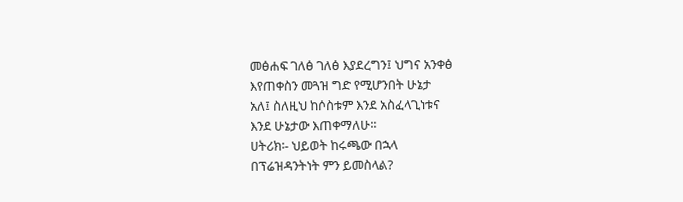መፅሐፍ ገለፅ ገለፅ እያደረግን፤ ህግና አንቀፅ
እየጠቀስን መጓዝ ግድ የሚሆንበት ሁኔታ
አለ፤ ስለዚህ ከሶስቱም እንደ አስፈላጊነቱና
እንደ ሁኔታው እጠቀማለሁ፡፡
ሀትሪክ፡- ህይወት ከሩጫው በኋላ
በፕሬዝዳንትነት ምን ይመስላል?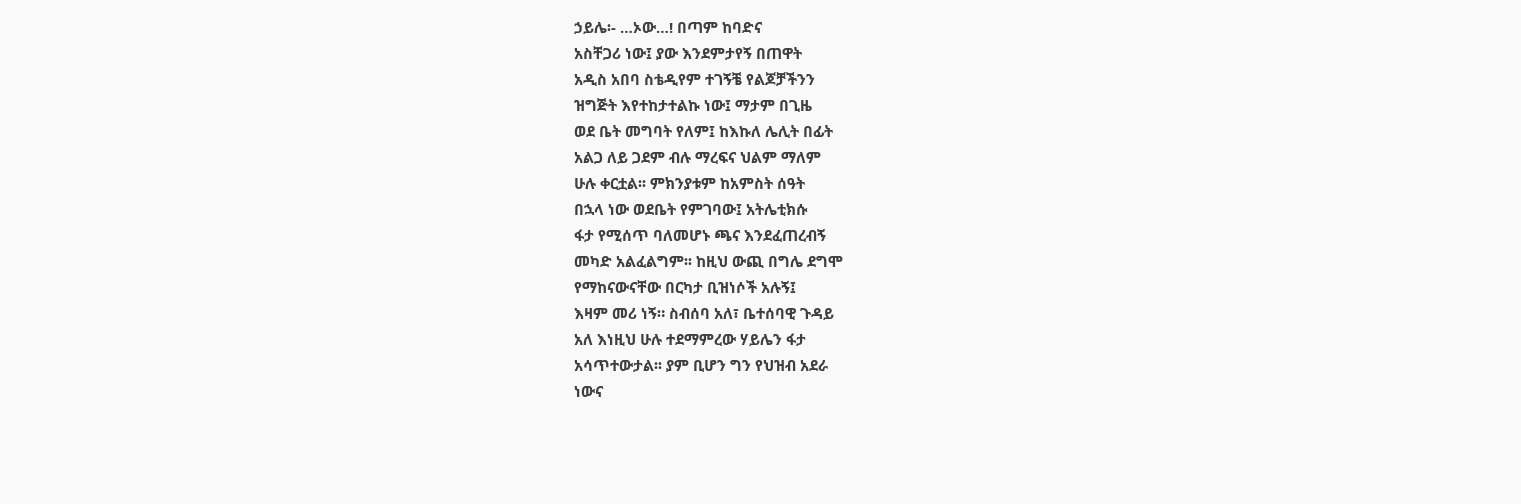ኃይሌ፡- …ኦው…! በጣም ከባድና
አስቸጋሪ ነው፤ ያው እንደምታየኝ በጠዋት
አዲስ አበባ ስቴዲየም ተገኝቼ የልጆቻችንን
ዝግጅት እየተከታተልኩ ነው፤ ማታም በጊዜ
ወደ ቤት መግባት የለም፤ ከእኩለ ሌሊት በፊት
አልጋ ለይ ጋደም ብሉ ማረፍና ህልም ማለም
ሁሉ ቀርቷል፡፡ ምክንያቱም ከአምስት ሰዓት
በኋላ ነው ወደቤት የምገባው፤ አትሌቲክሱ
ፋታ የሚሰጥ ባለመሆኑ ጫና እንደፈጠረብኝ
መካድ አልፈልግም፡፡ ከዚህ ውጪ በግሌ ደግሞ
የማከናውናቸው በርካታ ቢዝነሶች አሉኝ፤
እዛም መሪ ነኝ። ስብሰባ አለ፣ ቤተሰባዊ ጉዳይ
አለ እነዚህ ሁሉ ተደማምረው ሃይሌን ፋታ
አሳጥተውታል፡፡ ያም ቢሆን ግን የህዝብ አደራ
ነውና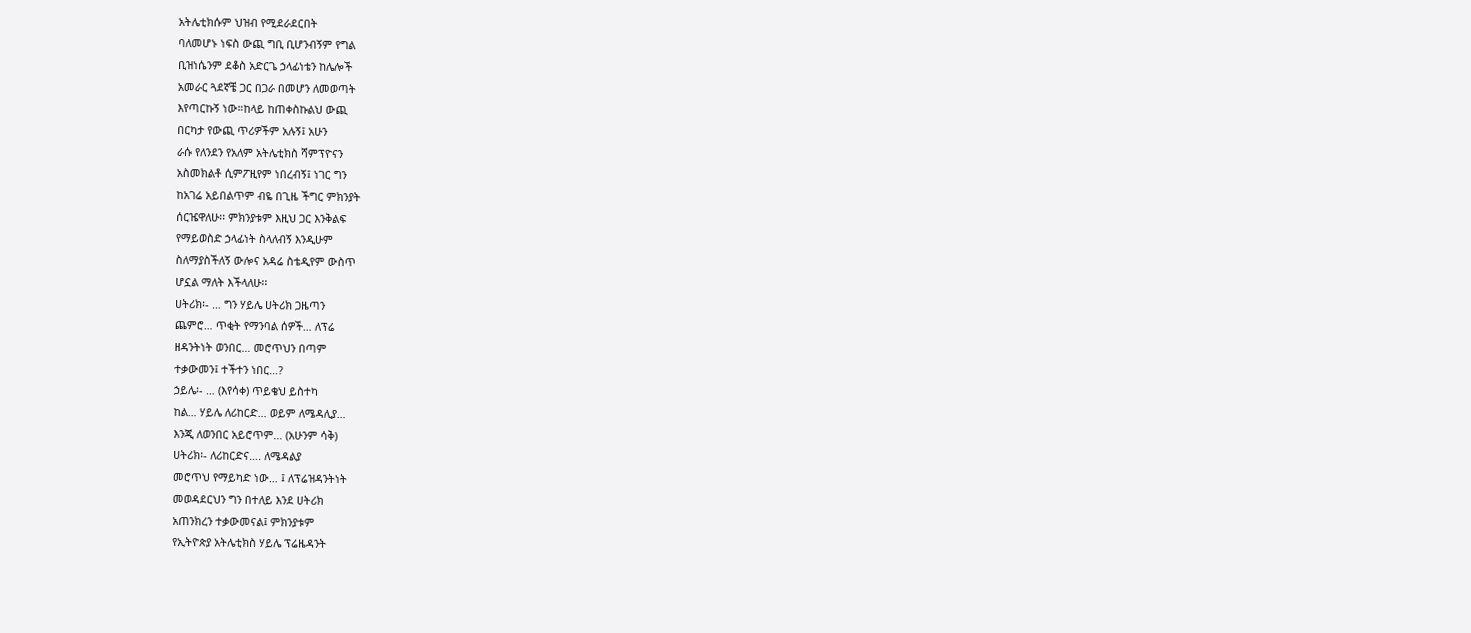አትሌቲክሱም ህዝብ የሚደራደርበት
ባለመሆኑ ነፍስ ውጪ ግቢ ቢሆንብኝም የግል
ቢዝነሴንም ደቆስ አድርጌ ኃላፊነቴን ከሌሎች
አመራር ጓደኛቼ ጋር በጋራ በመሆን ለመወጣት
እየጣርኩኝ ነው።ከላይ ከጠቀስኩልህ ውጪ
በርካታ የውጪ ጥሪዎችም አሉኝ፤ አሁን
ራሱ የለንደን የአለም አትሌቲክስ ሻምፕዮናን
አስመክልቶ ሲምፖዚየም ነበረብኝ፤ ነገር ግን
ከአገሬ አይበልጥም ብዬ በጊዜ ችግር ምክንያት
ሰርዤዋለሁ፡፡ ምክንያቱም እዚህ ጋር እንቅልፍ
የማይወስድ ኃላፊነት ስላለብኝ እንዲሁም
ስለማያስችለኝ ውሎና አዳሬ ስቴዲየም ውስጥ
ሆኗል ማለት እችላለሁ፡፡
ሀትሪክ፡- … ግን ሃይሌ ሀትሪክ ጋዜጣን
ጨምሮ… ጥቂት የማንባል ሰዎች… ለፕሬ
ዘዳንትነት ወንበር… መሮጥህን በጣም
ተቃውመን፤ ተችተን ነበር…?
ኃይሌ፡- … (እየሳቀ) ጥይቄህ ይስተካ
ከል… ሃይሌ ለሪከርድ… ወይም ለሜዳሊያ…
እንጂ ለወንበር አይሮጥም… (አሁንም ሳቅ)
ሀትሪክ፡- ለሪከርድና…. ለሜዳልያ
መሮጥህ የማይካድ ነው… ፤ ለፕሬዝዳንትነት
መወዳደርህን ግን በተለይ እንደ ሀትሪክ
አጠንክረን ተቃውመናል፤ ምክንያቱም
የኢትዮጵያ አትሌቲክስ ሃይሌ ፕሬዜዳንት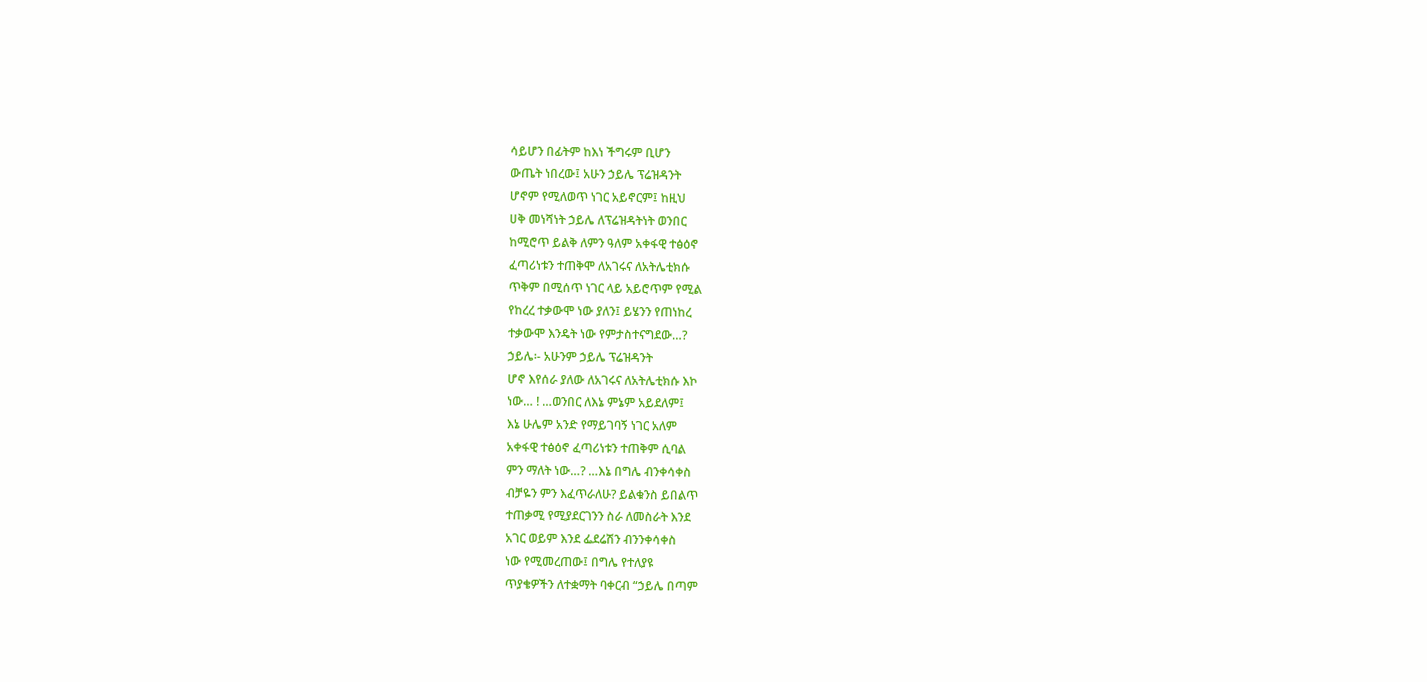ሳይሆን በፊትም ከእነ ችግሩም ቢሆን
ውጤት ነበረው፤ አሁን ኃይሌ ፕሬዝዳንት
ሆኖም የሚለወጥ ነገር አይኖርም፤ ከዚህ
ሀቅ መነሻነት ኃይሌ ለፕሬዝዳትነት ወንበር
ከሚሮጥ ይልቅ ለምን ዓለም አቀፋዊ ተፅዕኖ
ፈጣሪነቱን ተጠቅሞ ለአገሩና ለአትሌቲክሱ
ጥቅም በሚሰጥ ነገር ላይ አይሮጥም የሚል
የከረረ ተቃውሞ ነው ያለን፤ ይሄንን የጠነከረ
ተቃውሞ እንዴት ነው የምታስተናግደው…?
ኃይሌ፡- አሁንም ኃይሌ ፕሬዝዳንት
ሆኖ እየሰራ ያለው ለአገሩና ለአትሌቲክሱ እኮ
ነው… ! …ወንበር ለእኔ ምኔም አይደለም፤
እኔ ሁሌም አንድ የማይገባኝ ነገር አለም
አቀፋዊ ተፅዕኖ ፈጣሪነቱን ተጠቅም ሲባል
ምን ማለት ነው…? …እኔ በግሌ ብንቀሳቀስ
ብቻዬን ምን እፈጥራለሁ? ይልቁንስ ይበልጥ
ተጠቃሚ የሚያደርገንን ስራ ለመስራት እንደ
አገር ወይም እንደ ፌደሬሽን ብንንቀሳቀስ
ነው የሚመረጠው፤ በግሌ የተለያዩ
ጥያቄዎችን ለተቋማት ባቀርብ “ኃይሌ በጣም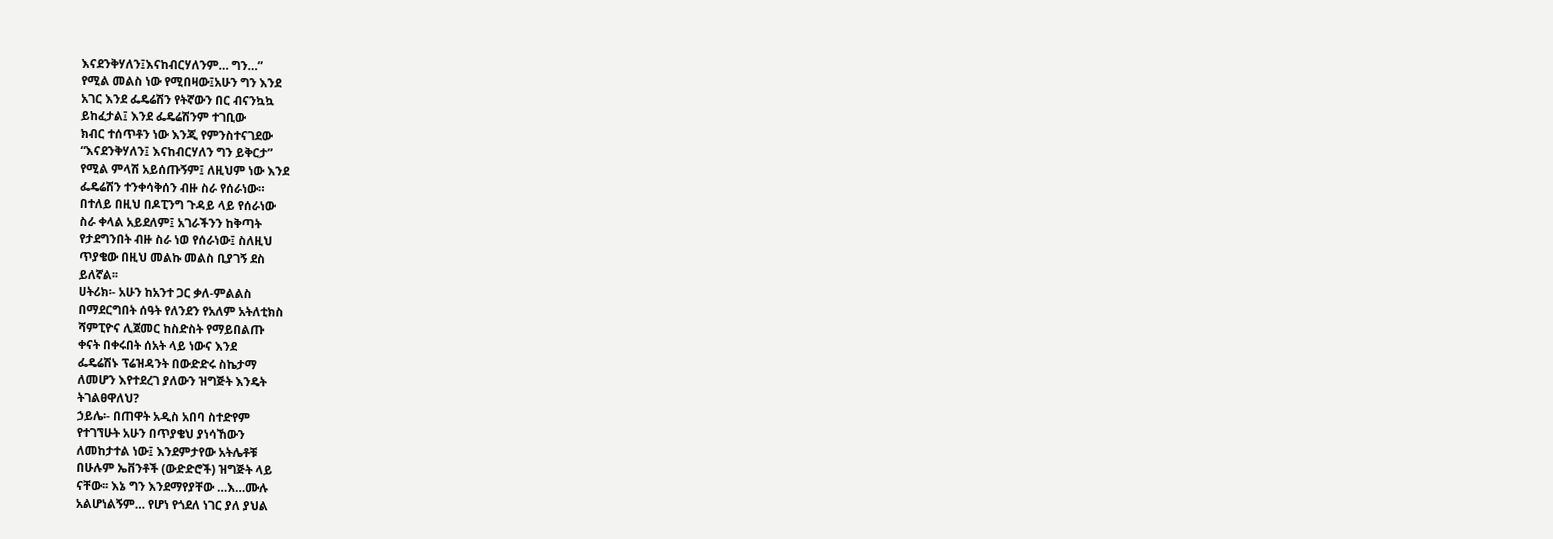እናደንቅሃለን፤እናከብርሃለንም… ግን…”
የሚል መልስ ነው የሚበዛው፤አሁን ግን እንደ
አገር እንደ ፌዴሬሽን የትኛውን በር ብናንኳኳ
ይከፈታል፤ እንደ ፌዴሬሽንም ተገቢው
ክብር ተሰጥቶን ነው እንጂ የምንስተናገደው
“እናደንቅሃለን፤ እናከብርሃለን ግን ይቅርታ”
የሚል ምላሽ አይሰጡኝም፤ ለዚህም ነው እንደ
ፌዴሬሽን ተንቀሳቅሰን ብዙ ስራ የሰራነው።
በተለይ በዚህ በዶፒንግ ጉዳይ ላይ የሰራነው
ስራ ቀላል አይደለም፤ አገራችንን ከቅጣት
የታደግንበት ብዙ ስራ ነወ የሰራነው፤ ስለዚህ
ጥያቄው በዚህ መልኩ መልስ ቢያገኝ ደስ
ይለኛል፡፡
ሀትሪክ፡- አሁን ከአንተ ጋር ቃለ-ምልልስ
በማደርግበት ሰዓት የለንደን የአለም አትለቲክስ
ሻምፒዮና ሊጀመር ከስድስት የማይበልጡ
ቀናት በቀሩበት ሰአት ላይ ነውና እንደ
ፌዴሬሽኑ ፕሬዝዳንት በውድድሩ ስኬታማ
ለመሆን እየተደረገ ያለውን ዝግጅት እንዴት
ትገልፀዋለህ?
ኃይሌ፡- በጠዋት አዲስ አበባ ስተድየም
የተገኘሁት አሁን በጥያቄህ ያነሳኸውን
ለመከታተል ነው፤ እንደምታየው አትሌቶቹ
በሁሉም ኤቨንቶች (ውድድሮች) ዝግጅት ላይ
ናቸው፡፡ እኔ ግን እንደማየያቸው …እ…ሙሉ
አልሆነልኝም… የሆነ የጎደለ ነገር ያለ ያህል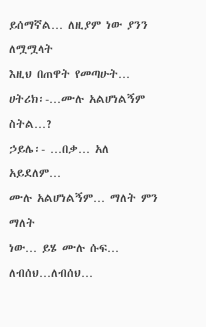ይሰማኛል… ለዚያም ነው ያንን ለሟሟላት
እዚህ በጠዋት የመጣሁት…
ሀትሪክ፡-…ሙሉ አልሆነልኝም ስትል…?
ኃይሌ፡- …በቃ… አለ አይደለም…
ሙሉ አልሆነልኝም… ማለት ምን ማለት
ነው… ይሄ ሙሉ ሱፍ… ለብሰህ…ለብሰህ…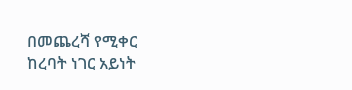በመጨረሻ የሚቀር ከረባት ነገር አይነት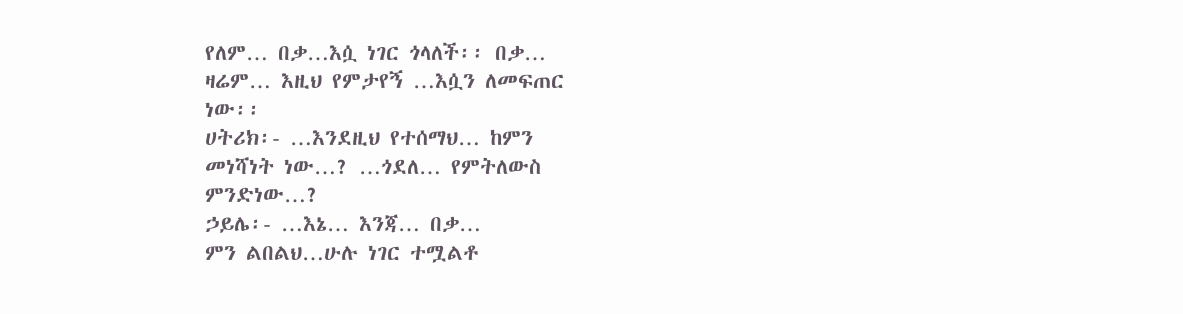የለም… በቃ…እሷ ነገር ጎላለች፡፡ በቃ…
ዛሬም… እዚህ የምታየኝ …እሷን ለመፍጠር
ነው፡፡
ሀትሪክ፡- …እንደዚህ የተሰማህ… ከምን
መነሻነት ነው…? …ጎደለ… የምትለውስ
ምንድነው…?
ኃይሌ፡- …እኔ… እንጃ… በቃ…
ምን ልበልህ…ሁሉ ነገር ተሟልቶ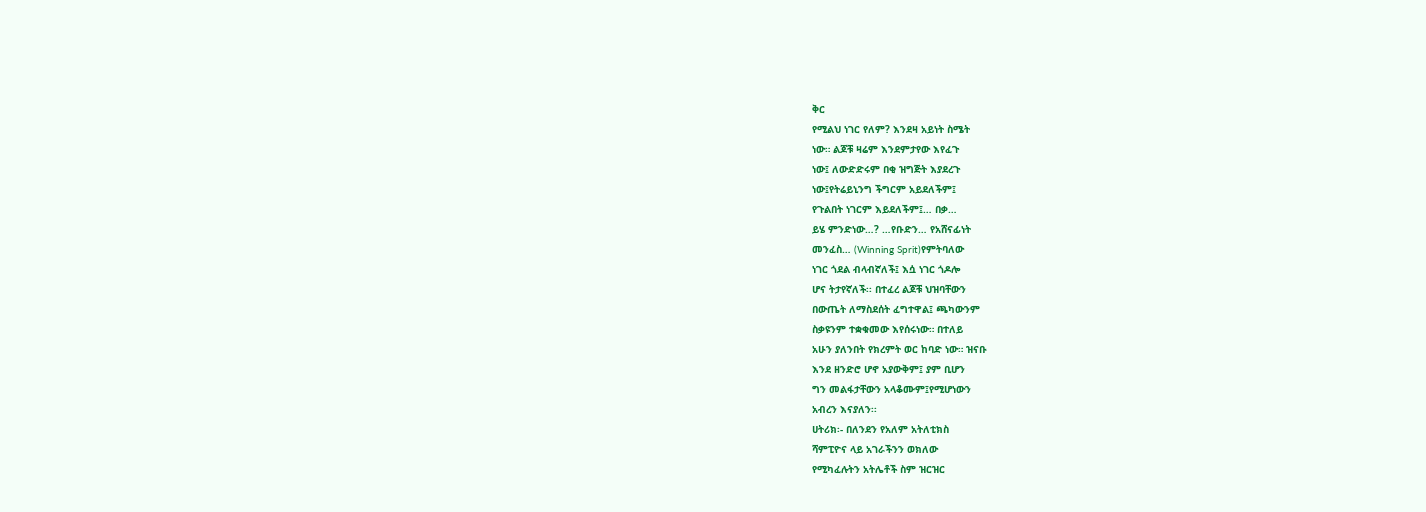ቅር
የሚልህ ነገር የለም? እንደዛ አይነት ስሜት
ነው። ልጆቹ ዛሬም እንደምታየው እየፈጉ
ነው፤ ለውድድሩም በቂ ዝግጅት እያደረጉ
ነው፤የትሬይኒንግ ችግርም አይደለችም፤
የጉልበት ነገርም እይደለችም፤… በቃ…
ይሄ ምንድነው…? …የቡድን… የአሸናፊነት
መንፈስ… (Winning Sprit)የምትባለው
ነገር ጎደል ብላብኛለች፤ እሷ ነገር ጎዶሎ
ሆና ትታየኛለች፡፡ በተፈረ ልጆቹ ህዝባቸውን
በውጤት ለማስደሰት ፈግተዋል፤ ጫካውንም
ስቃዩንም ተቋቁመው እየሰሩነው። በተለይ
አሁን ያለንበት የክረምት ወር ከባድ ነው። ዝናቡ
እንደ ዘንድሮ ሆኖ አያውቅም፤ ያም ቢሆን
ግን መልፋታቸውን አላቆሙም፤የሚሆነውን
አብረን እናያለን፡፡
ሀትሪክ፡- በለንደን የአለም አትለቲክስ
ሻምፒዮና ላይ አገራችንን ወክለው
የሚካፈሉትን አትሌቶች ስም ዝርዝር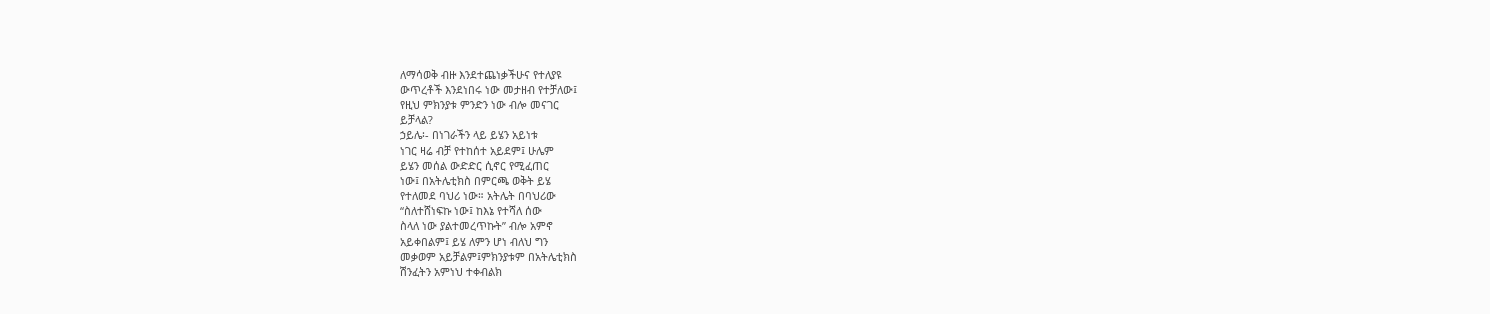ለማሳወቅ ብዙ እንደተጨነቃችሁና የተለያዩ
ውጥረቶች እንደነበሩ ነው መታዘብ የተቻለው፤
የዚህ ምክንያቱ ምንድን ነው ብሎ መናገር
ይቻላል?
ኃይሌ፡- በነገራችን ላይ ይሄን አይነቱ
ነገር ዛሬ ብቻ የተከሰተ አይደም፤ ሁሌም
ይሄን መሰል ውድድር ሲኖር የሚፈጠር
ነው፤ በአትሌቲክስ በምርጫ ወቅት ይሄ
የተለመደ ባህሪ ነው። አትሌት በባህሪው
“ስለተሸነፍኩ ነው፤ ከእኔ የተሻለ ሰው
ስላለ ነው ያልተመረጥኩት” ብሎ አምኖ
አይቀበልም፤ ይሄ ለምን ሆነ ብለህ ግን
መቃወም አይቻልም፤ምክንያቱም በአትሌቲክስ
ሽንፈትን አምነህ ተቀብልክ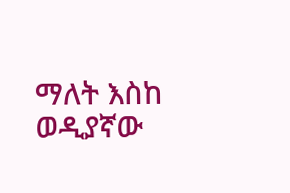ማለት እስከ
ወዲያኛው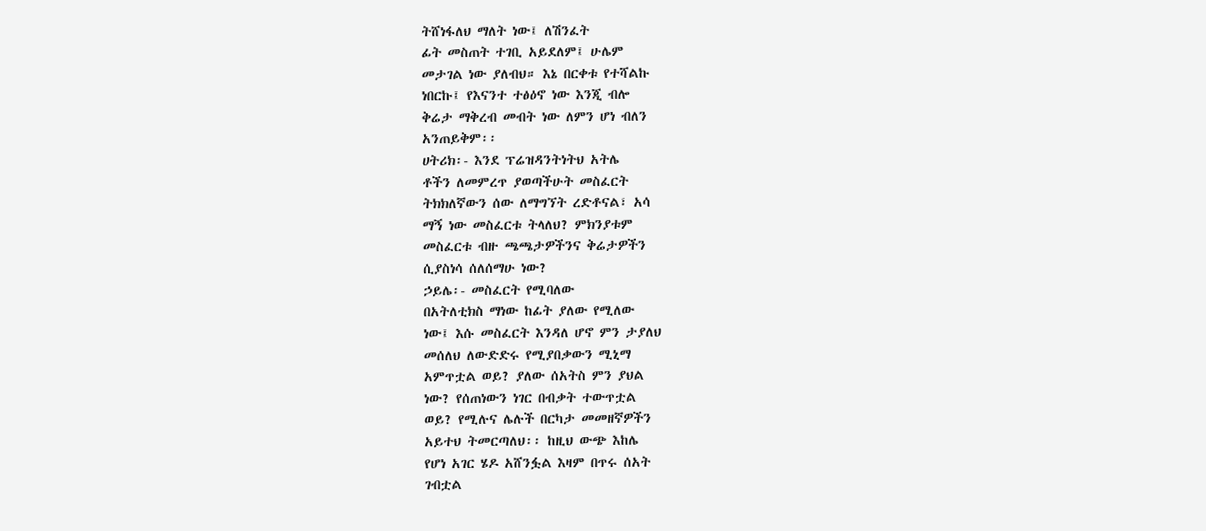ትሸነፋለህ ማለት ነው፤ ለሽንፈት
ፊት መስጠት ተገቢ አይደለም፤ ሁሌም
መታገል ነው ያለብህ። እኔ በርቀቱ የተሻልኩ
ነበርኩ፤ የእናንተ ተፅዕኖ ነው እንጂ ብሎ
ቅሬታ ማቅረብ መብት ነው ለምን ሆነ ብለን
አንጠይቅም፡፡
ሀትሪክ፡- እንደ ፕሬዝዳንትነትህ አትሌ
ቶችን ለመምረጥ ያወጣችሁት መስፈርት
ትክክለኛውን ሰው ለማግኘት ረድቶናል፣ አሳ
ማኝ ነው መስፈርቱ ትላለህ? ምክንያቱም
መስፈርቱ ብዙ ጫጫታዎችንና ቅሬታዎችን
ሲያስነሳ ሰለሰማሁ ነው?
ኃይሌ፡- መስፈርት የሚባለው
በአትለቲክስ ማነው ከፊት ያለው የሚለው
ነው፤ እሱ መስፈርት እንዳለ ሆኖ ምን ታያለህ
መሰለህ ለውድድሩ የሚያበቃውን ሚኒማ
አምጥቷል ወይ? ያለው ሰአትስ ምን ያህል
ነው? የሰጠነውን ነገር በብቃት ተውጥቷል
ወይ? የሚሉና ሌሉች በርካታ መመዘኛዎችን
አይተህ ትመርጣለህ፡፡ ከዚህ ውጭ እከሌ
የሆነ አገር ሄዶ አሸንፏል እዛም በጥሩ ሰአት
ገብቷል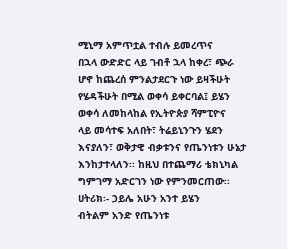ሚኒማ አምጥቷል ተብሉ ይመረጥና
በኋላ ውድድር ላይ ገብቶ ኋላ ከቀረ፣ ጭራ
ሆኖ ከጨረሰ ምንልታደርጉ ነው ይዛችሁት
የሄዳችሁት በሚል ወቀሳ ይቀርባል፤ ይሄን
ወቀሳ ለመከላከል የኢትዮጵያ ሻምፒዮና
ላይ መሳተፍ አለበት፣ ትሬይኒንጉን ሄደን
እናያለን፣ ወቅታዊ ብቃቱንና የጤንነቱን ሁኔታ
እንከታተላለን፡፡ ከዚህ በተጨማሪ ቴክኒካል
ግምገማ አድርገን ነው የምንመርጠው፡፡
ሀትሪክ፡- ኃይሌ አሁን አንተ ይሄን
ብትልም አንድ የጤንነቱ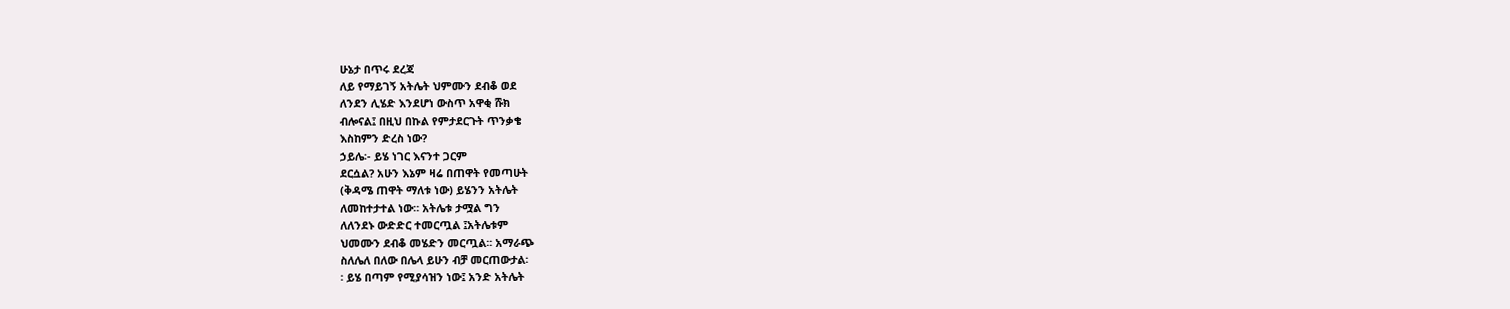ሁኔታ በጥሩ ደረጃ
ለይ የማይገኝ አትሌት ህምሙን ደብቆ ወደ
ለንደን ሊሄድ እንደሆነ ውስጥ አዋቂ ሹክ
ብሎናል፤ በዚህ በኩል የምታደርጉት ጥንቃቄ
እስከምን ድረስ ነው?
ኃይሌ፡- ይሄ ነገር እናንተ ጋርም
ደርሷል? አሁን እኔም ዛሬ በጠዋት የመጣሁት
(ቅዳሜ ጠዋት ማለቱ ነው) ይሄንን አትሌት
ለመከተታተል ነው። አትሌቱ ታሟል ግን
ለለንደኑ ውድድር ተመርጧል ፤አትሌቱም
ህመሙን ደብቆ መሄድን መርጧል፡፡ አማራጭ
ስለሌለ በለው በሌላ ይሁን ብቻ መርጠውታል፡
፡ ይሄ በጣም የሚያሳዝን ነው፤ አንድ አትሌት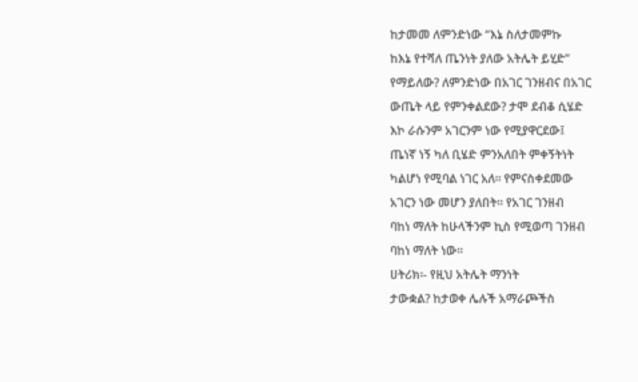ከታመመ ለምንድነው “እኔ ስለታመምኩ
ከእኔ የተሻለ ጤንነት ያለው አትሌት ይሂድ”
የማይለው? ለምንድነው በአገር ገንዘብና በአገር
ውጤት ላይ የምንቀልደው? ታሞ ደብቆ ሲሄድ
እኮ ራሱንም አገርንም ነው የሚያዋርደው፤
ጤነኛ ነኝ ካለ ቢሄድ ምንአለበት ምቀኝትነት
ካልሆነ የሚባል ነገር አለ፡፡ የምናስቀደመው
አገርን ነው መሆን ያለበት። የአገር ገንዘብ
ባከነ ማለት ከሁላችንም ኪስ የሚወጣ ገንዘብ
ባከነ ማለት ነው፡፡
ሀትሪክ፡- የዚህ አትሌት ማንነት
ታውቋል? ከታወቀ ሌሉች አማራጮችስ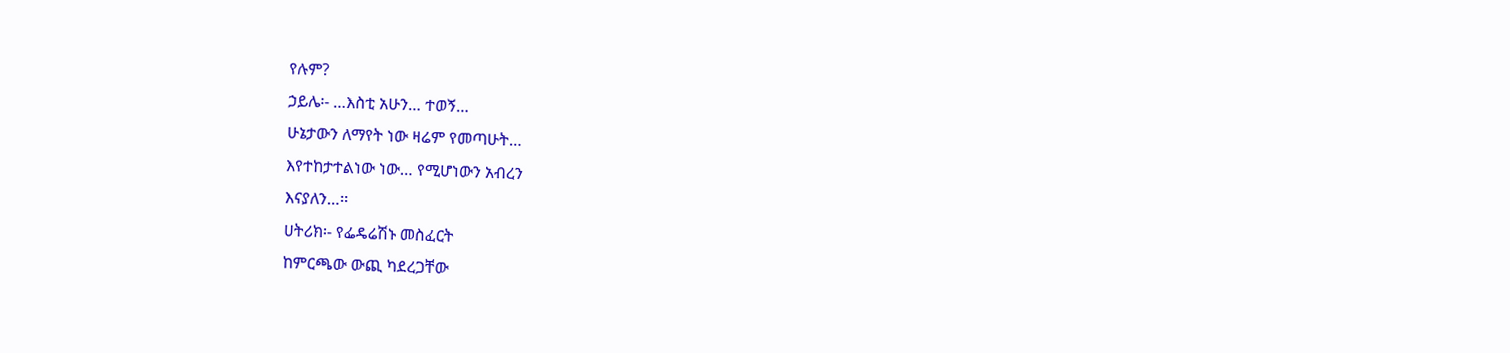የሉም?
ኃይሌ፡- …እስቲ አሁን… ተወኝ…
ሁኔታውን ለማየት ነው ዛሬም የመጣሁት…
እየተከታተልነው ነው… የሚሆነውን አብረን
እናያለን…፡፡
ሀትሪክ፡- የፌዴሬሽኑ መስፈርት
ከምርጫው ውጪ ካደረጋቸው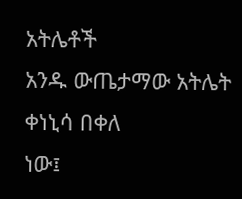አትሌቶች
አንዱ ውጤታማው አትሌት ቀነኒሳ በቀለ
ነው፤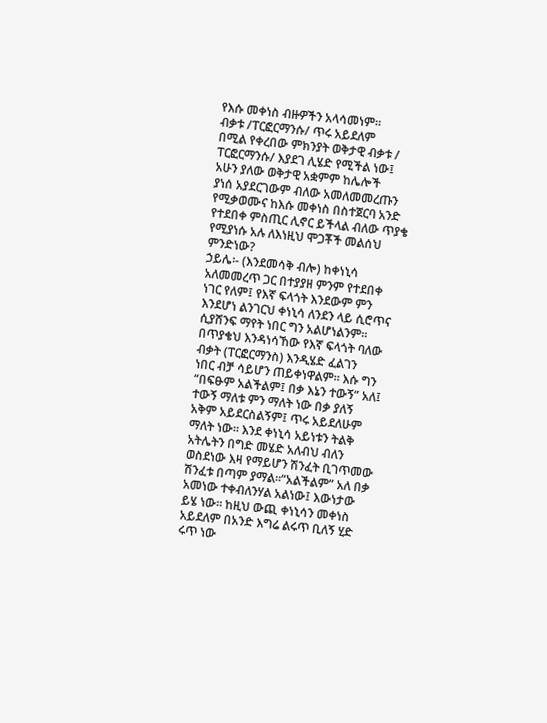የእሱ መቀነስ ብዙዎችን አላሳመነም።
ብቃቱ /ፐርፎርማንሱ/ ጥሩ አይደለም
በሚል የቀረበው ምክንያት ወቅታዊ ብቃቱ /
ፐርፎርማንሱ/ እያደገ ሊሄድ የሚችል ነው፤
አሁን ያለው ወቅታዊ አቋምም ከሌሎች
ያነሰ አያደርገውም ብለው አመለመመረጡን
የሚቃወሙና ከእሱ መቀነስ በስተጀርባ አንድ
የተደበቀ ምስጢር ሊኖር ይችላል ብለው ጥያቄ
የሚያነሱ አሉ ለእነዚህ ሞጋቾች መልሰህ
ምንድነው?
ኃይሌ፡- (እንደመሳቅ ብሎ) ከቀነኒሳ
አለመመረጥ ጋር በተያያዘ ምንም የተደበቀ
ነገር የለም፤ የእኛ ፍላጎት እንደውም ምን
እንደሆነ ልንገርህ ቀነኒሳ ለንደን ላይ ሲሮጥና
ሲያሸንፍ ማየት ነበር ግን አልሆነልንም፡፡
በጥያቄህ እንዳነሳኸው የእኛ ፍላጎት ባለው
ብቃት (ፐርፎርማንስ) እንዲሄድ ፈልገን
ነበር ብቻ ሳይሆን ጠይቀነዋልም፡፡ እሱ ግን
“በፍፁም አልችልም፤ በቃ እኔን ተውኝ” አለ፤
ተውኝ ማለቱ ምን ማለት ነው በቃ ያለኝ
አቅም አይደርስልኝም፤ ጥሩ አይደለሁም
ማለት ነው። እንደ ቀነኒሳ አይነቱን ትልቅ
አትሌትን በግድ መሄድ አለብህ ብለን
ወስደነው እዛ የማይሆን ሽንፈት ቢገጥመው
ሽንፈቱ በጣም ያማል።“አልችልም” አለ በቃ
አመነው ተቀብለንሃል አልነው፤ እውነታው
ይሄ ነው። ከዚህ ውጪ ቀነኒሳን መቀነስ
አይደለም በአንድ እግሬ ልሩጥ ቢለኝ ሂድ
ሩጥ ነው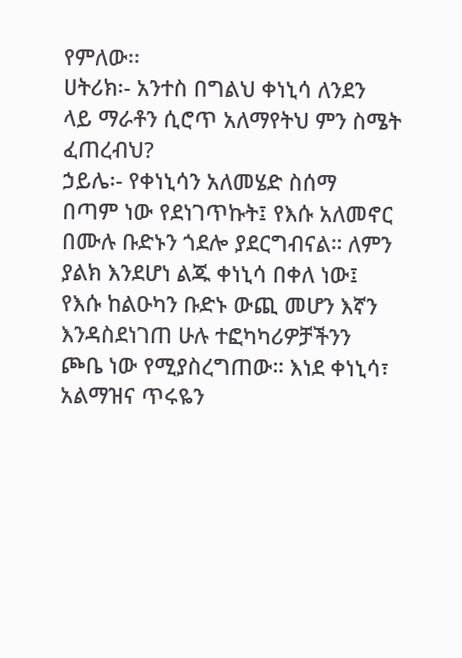የምለው፡፡
ሀትሪክ፡- አንተስ በግልህ ቀነኒሳ ለንደን
ላይ ማራቶን ሲሮጥ አለማየትህ ምን ስሜት
ፈጠረብህ?
ኃይሌ፡- የቀነኒሳን አለመሄድ ስሰማ
በጣም ነው የደነገጥኩት፤ የእሱ አለመኖር
በሙሉ ቡድኑን ጎደሎ ያደርግብናል። ለምን
ያልክ እንደሆነ ልጁ ቀነኒሳ በቀለ ነው፤
የእሱ ከልዑካን ቡድኑ ውጪ መሆን እኛን
እንዳስደነገጠ ሁሉ ተፎካካሪዎቻችንን
ጮቤ ነው የሚያስረግጠው። እነደ ቀነኒሳ፣
አልማዝና ጥሩዬን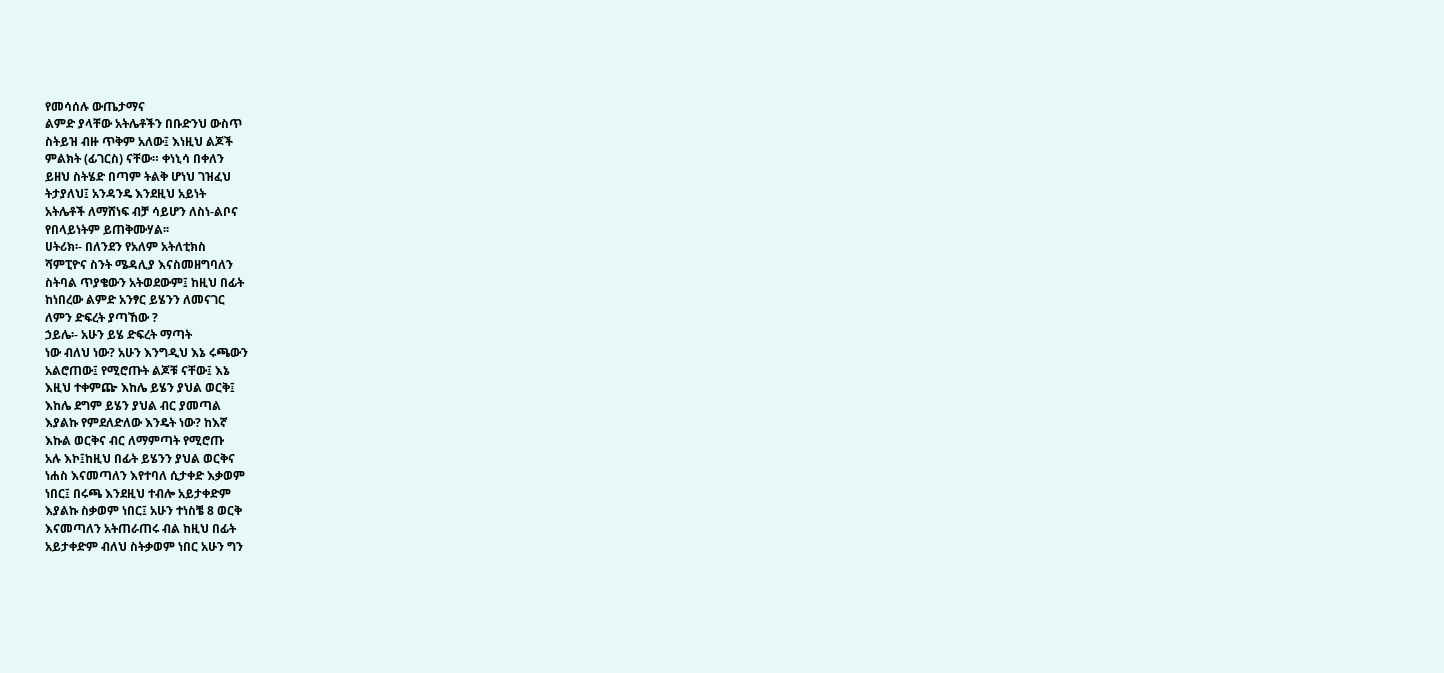የመሳሰሉ ውጤታማና
ልምድ ያላቸው አትሌቶችን በቡድንህ ውስጥ
ስትይዝ ብዙ ጥቅም አለው፤ እነዚህ ልጆች
ምልክት (ፊገርስ) ናቸው። ቀነኒሳ በቀለን
ይዘህ ስትሄድ በጣም ትልቅ ሆነህ ገዝፈህ
ትታያለህ፤ አንዳንዴ እንደዚህ አይነት
አትሌቶች ለማሸነፍ ብቻ ሳይሆን ለስነ-ልቦና
የበላይነትም ይጠቅሙሃል፡፡
ሀትሪክ፡- በለንደን የአለም አትለቲክስ
ሻምፒዮና ስንት ሜዳሊያ እናስመዘግባለን
ስትባል ጥያቄውን አትወደውም፤ ከዚህ በፊት
ከነበረው ልምድ አንፃር ይሄንን ለመናገር
ለምን ድፍረት ያጣኸው ?
ኃይሌ፡- አሁን ይሄ ድፍረት ማጣት
ነው ብለህ ነው? አሁን እንግዲህ እኔ ሩጫውን
አልሮጠው፤ የሚሮጡት ልጆቹ ናቸው፤ እኔ
እዚህ ተቀምጬ እከሌ ይሄን ያህል ወርቅ፤
እከሌ ደግም ይሄን ያህል ብር ያመጣል
እያልኩ የምደለድለው እንዴት ነው? ከእኛ
እኩል ወርቅና ብር ለማምጣት የሚሮጡ
አሉ እኮ፤ከዚህ በፊት ይሄንን ያህል ወርቅና
ነሐስ እናመጣለን እየተባለ ሲታቀድ እቃወም
ነበር፤ በሩጫ እንደዚህ ተብሎ አይታቀድም
እያልኩ ስቃወም ነበር፤ አሁን ተነስቼ 8 ወርቅ
እናመጣለን አትጠራጠሩ ብል ከዚህ በፊት
አይታቀድም ብለህ ስትቃወም ነበር አሁን ግን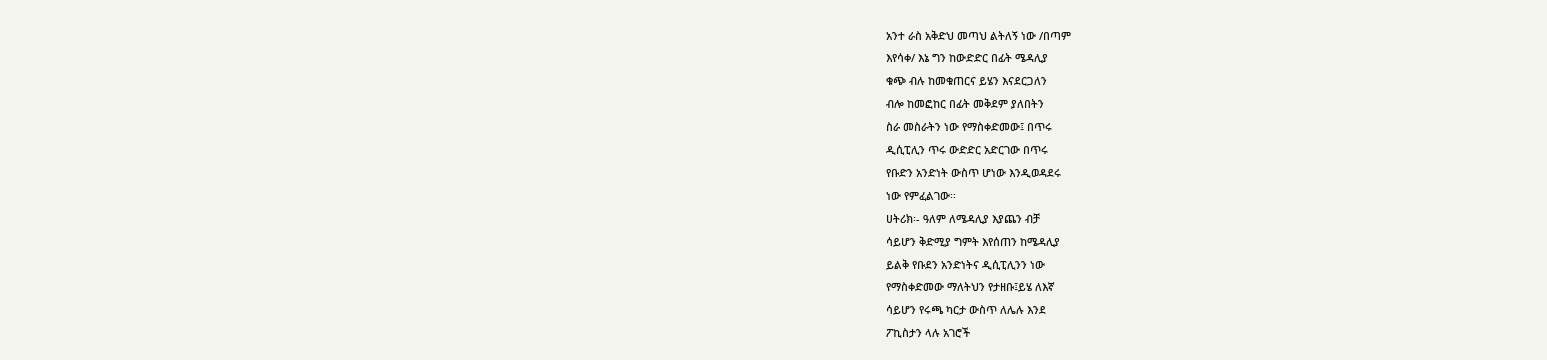አንተ ራስ አቅድህ መጣህ ልትለኝ ነው /በጣም
እየሳቀ/ እኔ ግን ከውድድር በፊት ሜዳሊያ
ቁጭ ብሉ ከመቁጠርና ይሄን እናደርጋለን
ብሎ ከመፎከር በፊት መቅደም ያለበትን
ስራ መስራትን ነው የማስቀድመው፤ በጥሩ
ዲሲፒሊን ጥሩ ውድድር አድርገው በጥሩ
የቡድን አንድነት ውስጥ ሆነው እንዲወዳደሩ
ነው የምፈልገው፡፡
ሀትሪክ፡- ዓለም ለሜዳሊያ እያጨን ብቻ
ሳይሆን ቅድሚያ ግምት እየሰጠን ከሜዳሊያ
ይልቅ የቡደን አንድነትና ዲሲፒሊንን ነው
የማስቀድመው ማለትህን የታዘቡ፤ይሄ ለእኛ
ሳይሆን የሩጫ ካርታ ውስጥ ለሌሉ እንደ
ፖኪስታን ላሉ አገሮች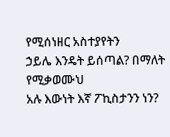የሚሰነዘር አስተያየትን
ኃይሌ እንዴት ይሰጣል? በማለት የሚቃወሙህ
አሉ እውነት እኛ ፖኪስታንን ነን?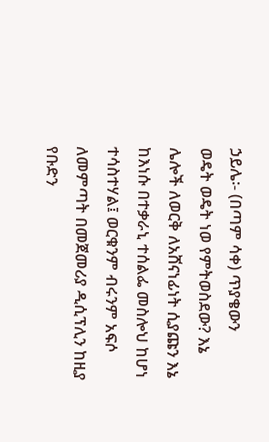ኃይሌ፡- (በጣም ሳቀ) ጥያቄውን
ወዴት ወዴት ነወ የምትወስደው? እኔ
ሌሎች ለወርቅ ለአሸናነፊነት ሲያጩን እኔ
ከእነሱ በተቃራኒ ተሰልፌ መስሎህ ከሆነ
ተሳስተሃል፤ ወርቁንም ብሩንም አፍሶ
ለመምጣት በመጀመሪያ ዲሲፕሊን ከዚያ
የቡድን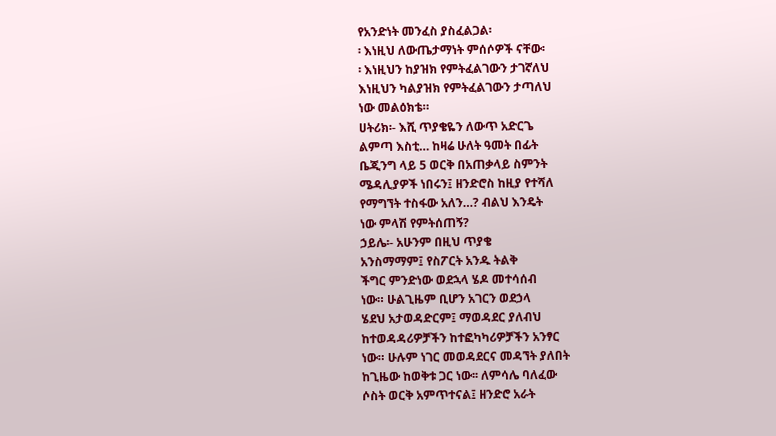የአንድነት መንፈስ ያስፈልጋል፡
፡ እነዚህ ለውጤታማነት ምሰሶዎች ናቸው፡
፡ እነዚህን ከያዝክ የምትፈልገውን ታገኛለህ
እነዚህን ካልያዝክ የምትፈልገውን ታጣለህ
ነው መልዕክቴ።
ሀትሪክ፡- እሺ ጥያቄዬን ለውጥ አድርጌ
ልምጣ እስቲ… ከዛሬ ሁለት ዓመት በፊት
ቤጂንግ ላይ 5 ወርቅ በአጠቃላይ ስምንት
ሜዳሊያዎች ነበሩን፤ ዘንድሮስ ከዚያ የተሻለ
የማግኘት ተስፋው አለን…? ብልህ እንዴት
ነው ምላሽ የምትሰጠኝ?
ኃይሌ፡- አሁንም በዚህ ጥያቄ
አንስማማም፤ የስፖርት አንዱ ትልቅ
ችግር ምንድነው ወደኋላ ሄዶ መተሳሰብ
ነው። ሁልጊዜም ቢሆን አገርን ወደኃላ
ሄደህ አታወዳድርም፤ ማወዳደር ያለብህ
ከተወዳዳሪዎቻችን ከተፎካካሪዎቻችን አንፃር
ነው። ሁሉም ነገር መወዳደርና መዳኘት ያለበት
ከጊዜው ከወቅቱ ጋር ነው፡፡ ለምሳሌ ባለፈው
ሶስት ወርቅ አምጥተናል፤ ዘንድሮ አራት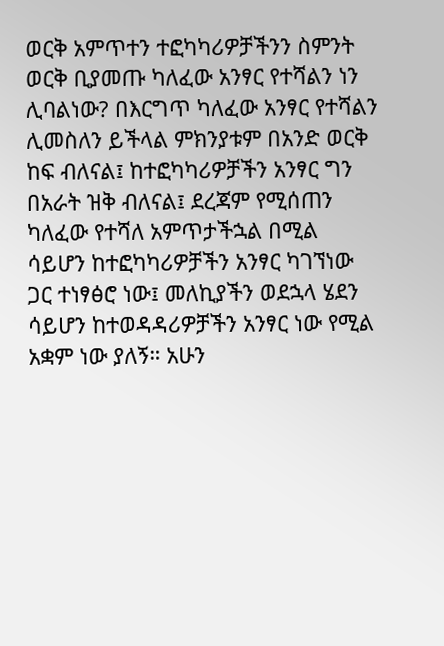ወርቅ አምጥተን ተፎካካሪዎቻችንን ስምንት
ወርቅ ቢያመጡ ካለፈው አንፃር የተሻልን ነን
ሊባልነው? በእርግጥ ካለፈው አንፃር የተሻልን
ሊመስለን ይችላል ምክንያቱም በአንድ ወርቅ
ከፍ ብለናል፤ ከተፎካካሪዎቻችን አንፃር ግን
በአራት ዝቅ ብለናል፤ ደረጃም የሚሰጠን
ካለፈው የተሻለ አምጥታችኋል በሚል
ሳይሆን ከተፎካካሪዎቻችን አንፃር ካገኘነው
ጋር ተነፃፅሮ ነው፤ መለኪያችን ወደኋላ ሄደን
ሳይሆን ከተወዳዳሪዎቻችን አንፃር ነው የሚል
አቋም ነው ያለኝ። አሁን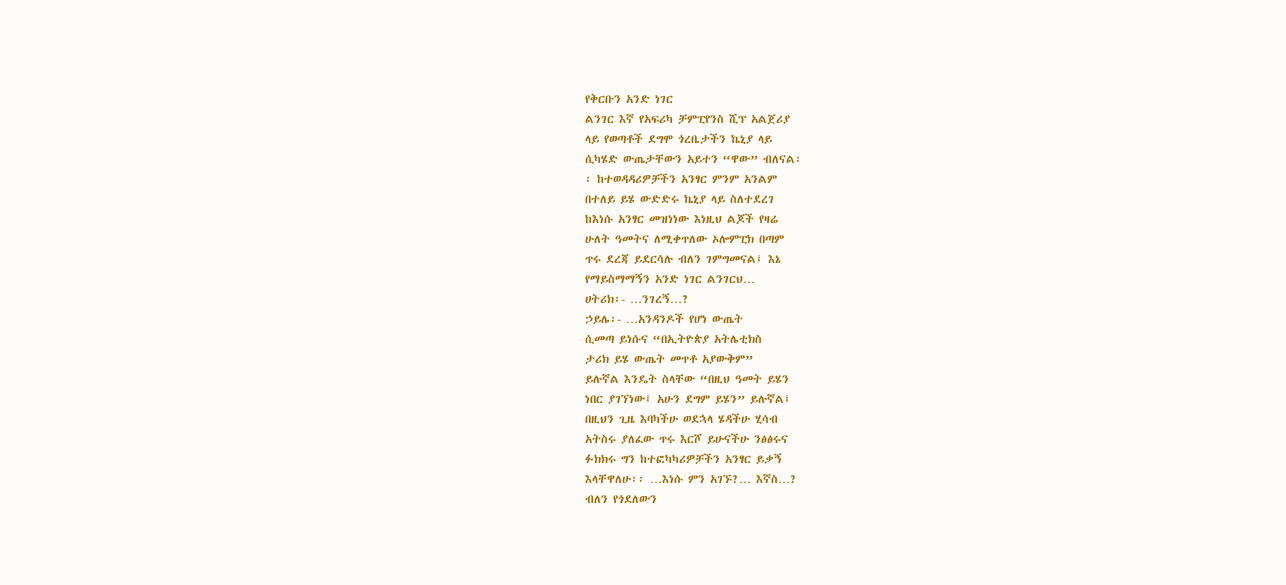የቅርቡን አንድ ነገር
ልንገር እኛ የአፍሪካ ቻምፒየንስ ሺፕ አልጀሪያ
ላይ የወጣቶች ደግሞ ጎረቤታችን ኬኒያ ላይ
ሲካሄድ ውጤታቸውን አይተን “ዋው” ብለናል፡
፡ ከተወዳዳሪዎቻችን አንፃር ምንም አንልም
በተለይ ይሄ ውድድሩ ኬኒያ ላይ ስለተደረገ
ከእነሱ አንፃር መዝነነው እነዚህ ልጆች የዛሬ
ሁለት ዓመትና ለሚቀጥለው ኦሎምፒክ በጣም
ጥሩ ደረጃ ይደርሳሉ ብለን ገምግመናል፤ እኔ
የማይስማማኝን አንድ ነገር ልንገርህ…
ሀትሪክ፡- …ንገረኝ…?
ኃይሌ፡- …አንዳንዶች የሆነ ውጤት
ሲመጣ ይነሱና “በኢትዮጵያ አትሌቲክስ
ታሪክ ይሄ ውጤት መጥቶ አያውቅም”
ይሉኛል እንዴት ስላቸው “በዚህ ዓመት ይሄን
ነበር ያገኘነው፤ አሁን ደግም ይሄን” ይሉኛል፤
በዚህን ጊዜ እባካችሁ ወደኋላ ሄዳችሁ ሂሳብ
አትስሩ ያለፈው ጥሩ እርሾ ይሁናችሁ ንፅፅሩና
ፉክክሩ ግን ከተፎካካሪዎቻችን አንፃር ይቃኝ
እላቸዋለሁ፡፡ …እነሱ ምን አገኙ?… እኛስ…?
ብለን የጎደለውን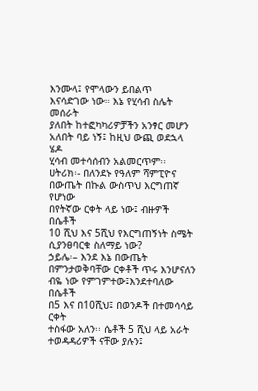እንሙላ፤ የሞላውን ይበልጥ
እናሳድገው ነው። እኔ የሂሳብ ስሌት መሰራት
ያለበት ከተፎካካሪዎቻችን አንፃር መሆን
አለበት ባይ ነኝ፤ ከዚህ ውጪ ወደኋላ ሄዶ
ሂሳብ መተሳሰብን አልመርጥም፡፡
ሀትሪክ፡- በለንደኑ የዓለም ሻምፒዮና
በውጤት በኩል ውስጥህ እርግጠኛ የሆነው
በየትኛው ርቀት ላይ ነው፤ ብዙዎች በሴቶች
10 ሺህ እና 5ሺህ የእርግጠኝነት ስሜት
ሲያንፀባርቁ ስለማይ ነው?
ኃይሌ፡– እንደ እኔ በውጤት
በምንታወቅባቸው ርቀቶች ጥሩ እንሆናለን
ብዬ ነው የምገምተው፤እንደተባለው በሴቶች
በ5 እና በ10ሺህ፤ በወንዶች በተመሳሳይ ርቀት
ተስፋው አለን፡፡ ሴቶች 5 ሺህ ላይ አራት
ተወዳዳሪዎች ናቸው ያሉን፤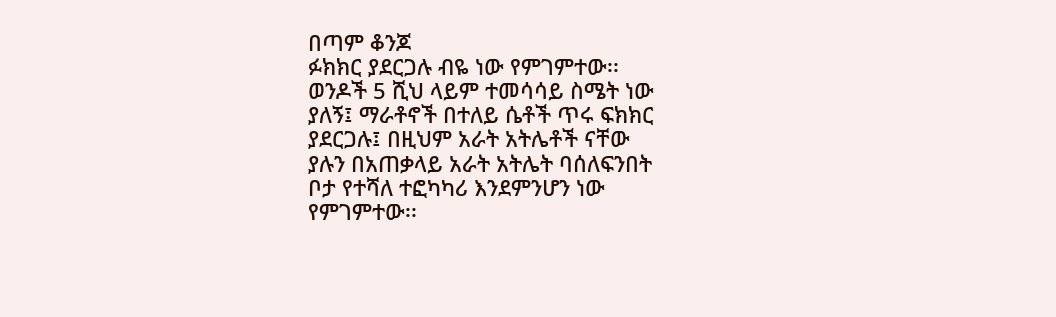በጣም ቆንጆ
ፉክክር ያደርጋሉ ብዬ ነው የምገምተው፡፡
ወንዶች 5 ሺህ ላይም ተመሳሳይ ስሜት ነው
ያለኝ፤ ማራቶኖች በተለይ ሴቶች ጥሩ ፍክክር
ያደርጋሉ፤ በዚህም አራት አትሌቶች ናቸው
ያሉን በአጠቃላይ አራት አትሌት ባሰለፍንበት
ቦታ የተሻለ ተፎካካሪ እንደምንሆን ነው
የምገምተው፡፡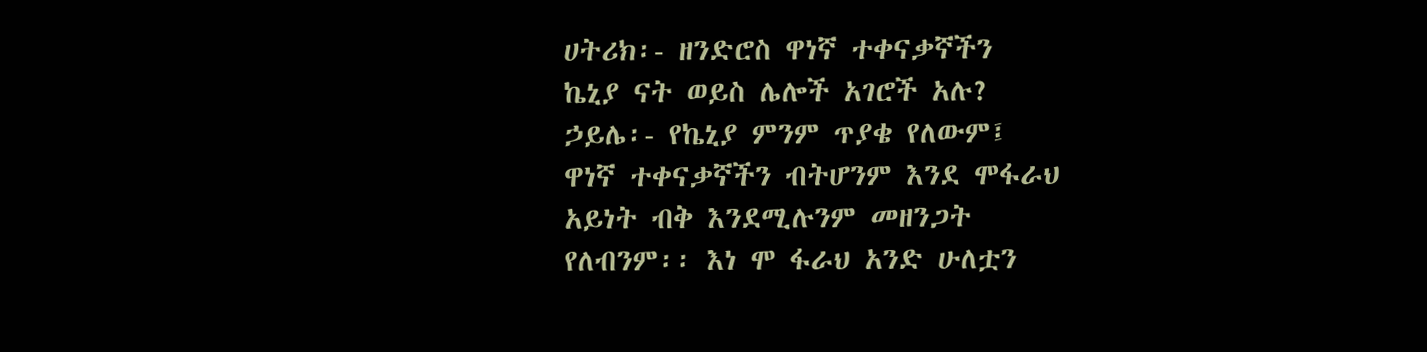ሀትሪክ፡- ዘንድሮስ ዋነኛ ተቀናቃኛችን
ኬኒያ ናት ወይስ ሌሎች አገሮች አሉ?
ኃይሌ፡- የኬኒያ ምንም ጥያቄ የለውም፤
ዋነኛ ተቀናቃኛችን ብትሆንም እንደ ሞፋራህ
አይነት ብቅ እንደሚሉንም መዘንጋት
የለብንም፡፡ እነ ሞ ፋራህ አንድ ሁለቷን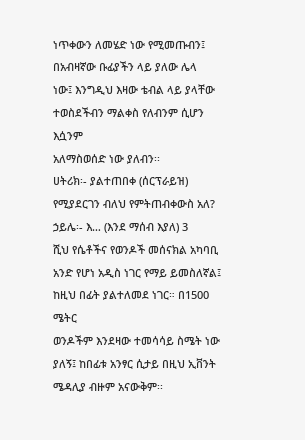ነጥቀውን ለመሄድ ነው የሚመጡብን፤
በአብዛኛው ቡፊያችን ላይ ያለው ሌላ
ነው፤ እንግዲህ እዛው ቴብል ላይ ያላቸው
ተወስደችብን ማልቀስ የለብንም ሲሆን እሷንም
አለማስወሰድ ነው ያለብን፡፡
ሀትሪክ፡- ያልተጠበቀ (ሰርፕራይዝ)
የሚያደርገን ብለህ የምትጠብቀውስ አለ?
ኃይሌ፡- እ… (እንደ ማሰብ እያለ) 3
ሺህ የሴቶችና የወንዶች መሰናክል አካባቢ
አንድ የሆነ አዲስ ነገር የማይ ይመስለኛል፤
ከዚህ በፊት ያልተለመደ ነገር። በ1500 ሜትር
ወንዶችም እንደዛው ተመሳሳይ ስሜት ነው
ያለኝ፤ ከበፊቱ አንፃር ሲታይ በዚህ ኢቨንት
ሜዳሊያ ብዙም አናውቅም፡፡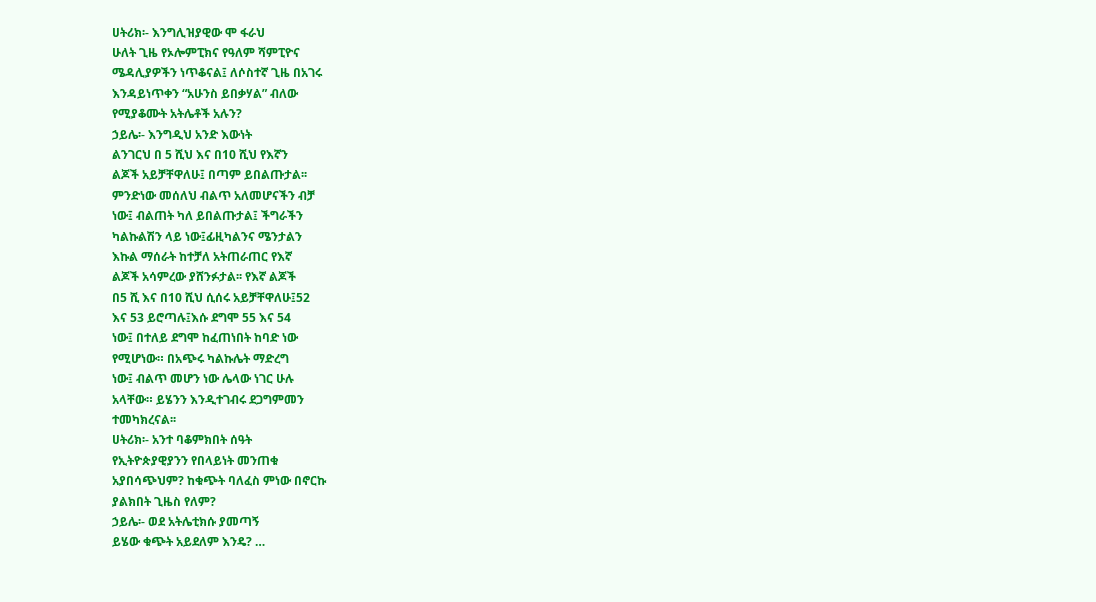ሀትሪክ፡- እንግሊዝያዊው ሞ ፋራህ
ሁለት ጊዜ የኦሎምፒክና የዓለም ሻምፒዮና
ሜዳሊያዎችን ነጥቆናል፤ ለሶስተኛ ጊዜ በአገሩ
እንዳይነጥቀን “አሁንስ ይበቃሃል” ብለው
የሚያቆሙት አትሌቶች አሉን?
ኃይሌ፡- እንግዲህ አንድ እውነት
ልንገርህ በ 5 ሺህ እና በ10 ሺህ የእኛን
ልጆች አይቻቸዋለሁ፤ በጣም ይበልጡታል፡፡
ምንድነው መሰለህ ብልጥ አለመሆናችን ብቻ
ነው፤ ብልጠት ካለ ይበልጡታል፤ ችግራችን
ካልኩልሽን ላይ ነው፤ፊዚካልንና ሜንታልን
እኩል ማሰራት ከተቻለ አትጠራጠር የእኛ
ልጆች አሳምረው ያሸንፉታል፡፡ የእኛ ልጆች
በ5 ሺ እና በ10 ሺህ ሲሰሩ አይቻቸዋለሁ፤52
እና 53 ይሮጣሉ፤እሱ ደግሞ 55 እና 54
ነው፤ በተለይ ደግሞ ከፈጠነበት ከባድ ነው
የሚሆነው። በአጭሩ ካልኩሌት ማድረግ
ነው፤ ብልጥ መሆን ነው ሌላው ነገር ሁሉ
አላቸው። ይሄንን እንዲተገብሩ ደጋግምመን
ተመካክረናል፡፡
ሀትሪክ፡- አንተ ባቆምክበት ሰዓት
የኢትዮጵያዊያንን የበላይነት መንጠቁ
አያበሳጭህም? ከቁጭት ባለፈስ ምነው በኖርኩ
ያልክበት ጊዜስ የለም?
ኃይሌ፡- ወደ አትሌቲክሱ ያመጣኝ
ይሄው ቁጭት አይደለም እንዴ? …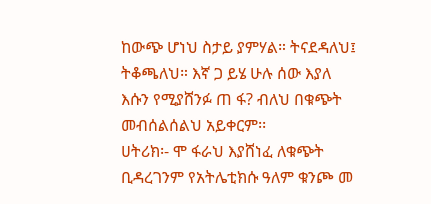ከውጭ ሆነህ ስታይ ያምሃል። ትናደዳለህ፤
ትቆጫለህ። እኛ ጋ ይሄ ሁሉ ሰው እያለ
እሱን የሚያሸንፉ ጠ ፋ? ብለህ በቁጭት
መብሰልሰልህ አይቀርም፡፡
ሀትሪክ፡- ሞ ፋራህ እያሸነፈ ለቁጭት
ቢዳረገንም የአትሌቲክሱ ዓለም ቁንጮ መ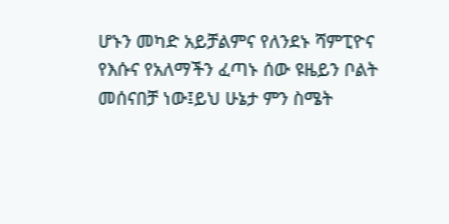ሆኑን መካድ አይቻልምና የለንደኑ ሻምፒዮና
የእሱና የአለማችን ፈጣኑ ሰው ዩዜይን ቦልት
መሰናበቻ ነው፤ይህ ሁኔታ ምን ስሜት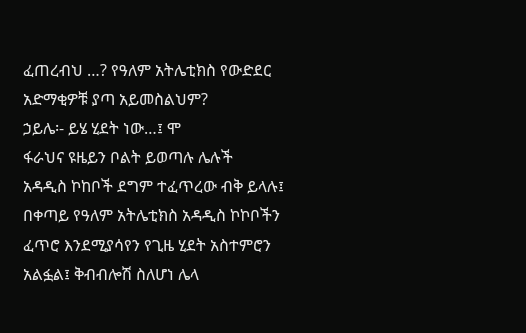ፈጠረብህ …? የዓለም አትሌቲክስ የውድደር
አድማቂዎቹ ያጣ አይመስልህም?
ኃይሌ፡- ይሄ ሂደት ነው…፤ ሞ
ፋራህና ዩዜይን ቦልት ይወጣሉ ሌሉች
አዳዲስ ኮከቦች ደግም ተፈጥረው ብቅ ይላሉ፤
በቀጣይ የዓለም አትሌቲክስ አዳዲስ ኮኮቦችን
ፈጥሮ እንደሚያሳየን የጊዜ ሂደት አስተምሮን
አልፏል፤ ቅብብሎሽ ስለሆነ ሌላ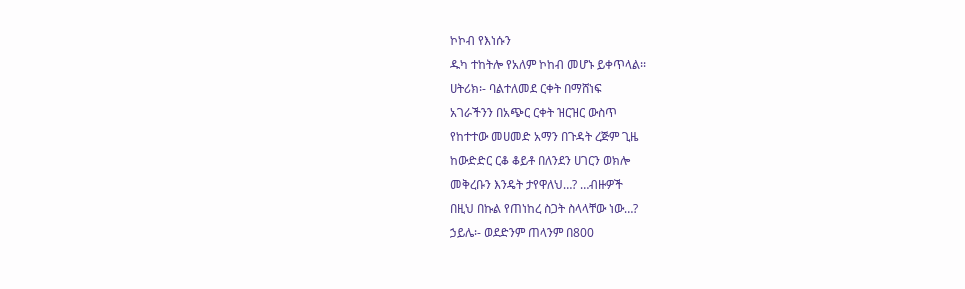ኮኮብ የእነሱን
ዱካ ተከትሎ የአለም ኮከብ መሆኑ ይቀጥላል፡፡
ሀትሪክ፡- ባልተለመደ ርቀት በማሸነፍ
አገራችንን በአጭር ርቀት ዝርዝር ውስጥ
የከተተው መሀመድ አማን በጉዳት ረጅም ጊዜ
ከውድድር ርቆ ቆይቶ በለንደን ሀገርን ወክሎ
መቅረቡን እንዴት ታየዋለህ…? …ብዙዎች
በዚህ በኩል የጠነከረ ስጋት ስላላቸው ነው…?
ኃይሌ፡- ወደድንም ጠላንም በ800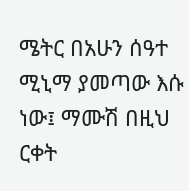ሜትር በአሁን ሰዓተ ሚኒማ ያመጣው እሱ
ነው፤ ማሙሽ በዚህ ርቀት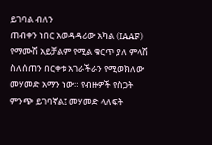ይገባል ብለን
ጠብቀን ነበር አወዳዳሪው አካል (IAAF)
የማሙሽ አይቻልም የሚል ቁርጥ ያለ ምላሽ
ስለሰጠን በርቀቱ አገራችራን የሚወክለው
መሃመድ አማን ነው። የብዙዎች የስጋት
ምንጭ ይገባኛል፤ መሃመድ ላለፍት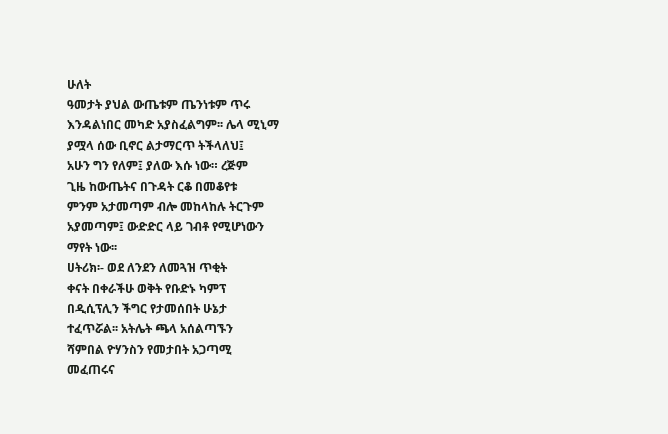ሁለት
ዓመታት ያህል ውጤቱም ጤንነቱም ጥሩ
እንዳልነበር መካድ አያስፈልግም፡፡ ሌላ ሚኒማ
ያሟላ ሰው ቢኖር ልታማርጥ ትችላለህ፤
አሁን ግን የለም፤ ያለው እሱ ነው። ረጅም
ጊዜ ከውጤትና በጉዳት ርቆ በመቆየቱ
ምንም አታመጣም ብሎ መከላከሉ ትርጉም
አያመጣም፤ ውድድር ላይ ገብቶ የሚሆነውን
ማየት ነው፡፡
ሀትሪክ፡- ወደ ለንደን ለመጓዝ ጥቂት
ቀናት በቀራችሁ ወቅት የቡድኑ ካምፕ
በዲሲፕሊን ችግር የታመሰበት ሁኔታ
ተፈጥሯል፡፡ አትሌት ጫላ አሰልጣኙን
ሻምበል ዮሃንስን የመታበት አጋጣሚ
መፈጠሩና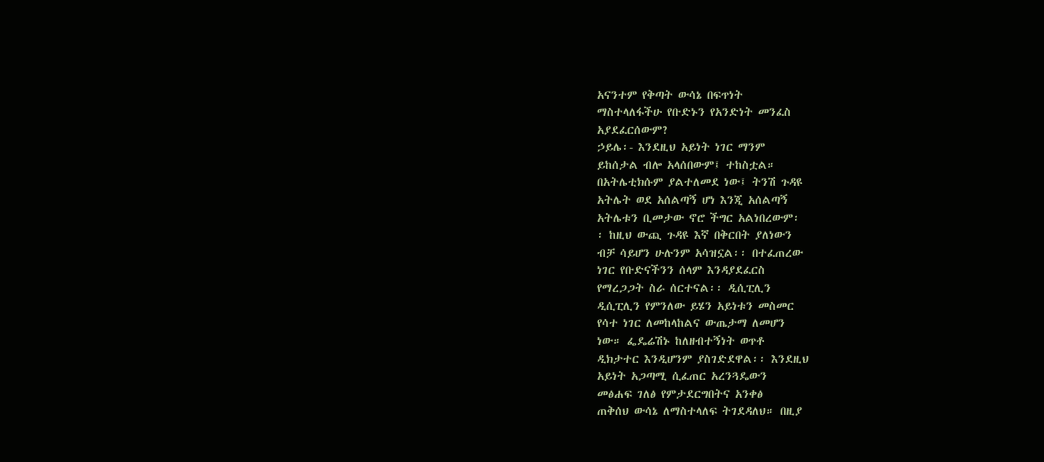አናንተም የቅጣት ውሳኔ በፍጥነት
ማስተላለፋችሁ የቡድኑን የአንድነት መንፈስ
አያደፈርሰውም?
ኃይሌ፡- እንደዚህ አይነት ነገር ማንም
ይከሰታል ብሎ አላሰበውም፤ ተከስቷል።
በአትሌቲክሱም ያልተለመደ ነው፤ ትንሽ ጉዳዩ
አትሌት ወደ አሰልጣኝ ሆነ እንጂ አሰልጣኝ
አትሌቱን ቢመታው ኖሮ ችግር አልነበረውም፡
፡ ከዚህ ውጪ ጉዳዩ እኛ በቅርበት ያለነውን
ብቻ ሳይሆን ሁሉንም አሳዝኗል፡፡ በተፈጠረው
ነገር የቡድናችንን ሰላም እንዳያደፈርስ
የማረጋጋት ስራ ሰርተናል፡፡ ዲሲፒሊን
ዲሲፒሊን የምንለው ይሄን አይነቱን መስመር
የሳተ ነገር ለመከላከልና ውጤታማ ለመሆን
ነው። ፌዴሬሽኑ ከለዘብተኝነት ወጥቶ
ዲክታተር እንዲሆንም ያስገድደዋል፡፡ እንደዚህ
አይነት አጋጣሚ ሲፈጠር አረንጓዴውን
መፅሐፍ ገለፅ የምታደርግበትና አንቀፅ
ጠቅሰህ ውሳኔ ለማስተላለፍ ትገደዳለህ። በዚያ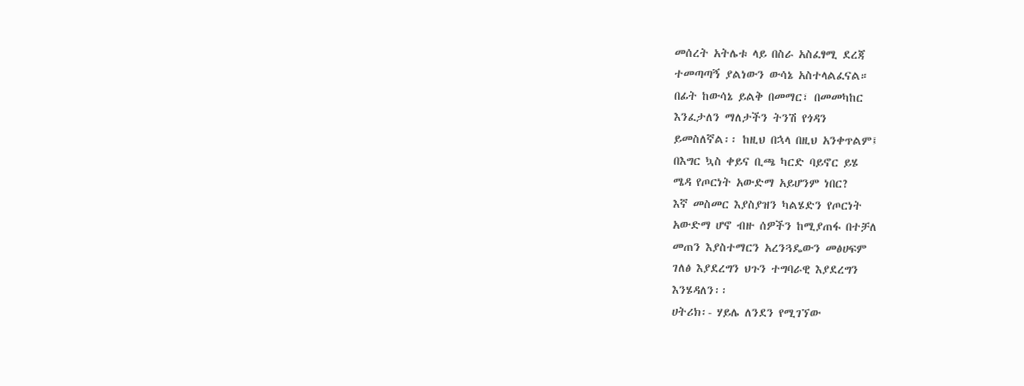መሰረት አትሌቱ ላይ በስራ አስፈፃሚ ደረጃ
ተመጣጣኝ ያልነውን ውሳኔ አስተላልፈናል።
በፊት ከውሳኔ ይልቅ በመማር፣ በመመካከር
እንፈታለን ማለታችን ትንሽ የጎዳን
ይመስለኛል፡፡ ከዚህ በኋላ በዚህ አንቀጥልም፤
በእግር ኳስ ቀይና ቢጫ ካርድ ባይኖር ይሄ
ሜዳ የጦርነት አውድማ አይሆንም ነበር?
እኛ መስመር እያስያዝን ካልሄድን የጦርነት
አውድማ ሆኖ ብዙ ሰዎችን ከሚያጠፋ በተቻለ
መጠን እያስተማርን አረንጓዴውን መፅሀፍም
ገለፅ እያደረግን ህጉን ተግባራዊ እያደረግን
እንሄዳለን፡፡
ሀትሪክ፡- ሃይሌ ለንደን የሚገኘው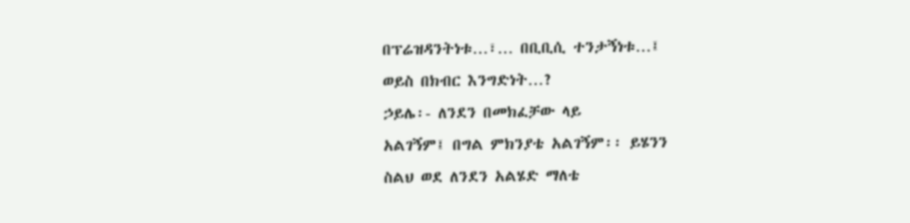በፕሬዝዳንትነቱ…፣… በቢቢሲ ተንታኝነቱ…፤
ወይስ በክብር እንግድነት…?
ኃይሌ፡- ለንደን በመክፈቻው ላይ
አልገኝም፤ በግል ምክንያቴ አልገኝም፡፡ ይሄንን
ስልህ ወደ ለንደን አልሄድ ማለቴ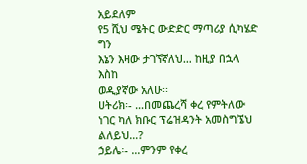አይደለም
የ5 ሺህ ሜትር ውድድር ማጣሪያ ሲካሄድ ግን
እኔን እዛው ታገኘኛለህ… ከዚያ በኋላ እስከ
ወዲያኛው አለሁ፡፡
ሀትሪክ፡- …በመጨረሻ ቀረ የምትለው
ነገር ካለ ክቡር ፕሬዝዳንት አመስግኜህ
ልለይህ…?
ኃይሌ፡- …ምንም የቀረ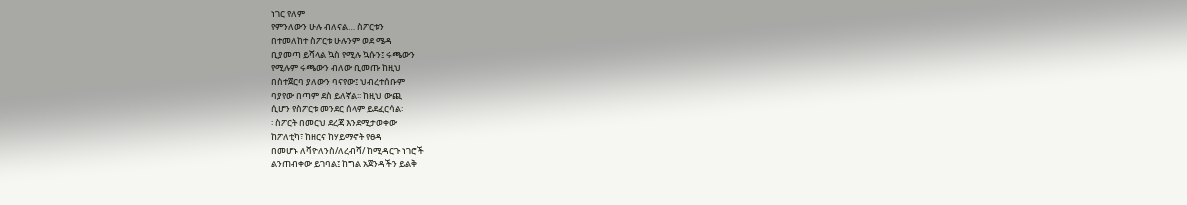ነገር የለም
የምንለውን ሁሉ ብለናል… ስፖርቱን
በተመለከተ ስፖርቱ ሁሉንም ወደ ሜዳ
ቢያመጣ ይሻላል ኳስ የሚሉ ኳሱን፤ ሩጫውን
የሚሉም ሩጫውን ብለው ቢመጡ ከዚህ
በስተጀርባ ያለውን ባናየው፤ ህብረተሰቡም
ባያየው በጣም ደስ ይለኛል፡፡ ከዚህ ውጪ
ሲሆን የስፖርቱ መንደር ሰላም ይደፈርሳል፡
፡ ስፖርት በመርህ ደረጃ እንደሚታወቀው
ከፖለቲካ፣ ከዘርና ከሃይማኖት የፀዳ
በመሆኑ ለቫዮለንስ/ለረብሻ/ ከሚዳርጉ ነገሮች
ልንጠብቀው ይገባል፤ ከግል አጀንዳችን ይልቅ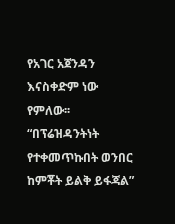የአገር አጀንዳን እናስቀድም ነው የምለው፡፡
“በፕሬዝዳንትነት የተቀመጥኩበት ወንበር ከምቾት ይልቅ ይፋጃል”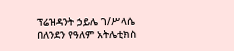ፕሬዝዳንት ኃይሌ ገ/ሥላሴ በለንደን የዓለም አትሌቲክስ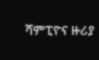ሻምፒዮና ዙሪያ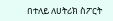በተለይ ለሀትሪክ ስፖርት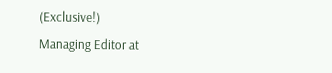(Exclusive!)
Managing Editor at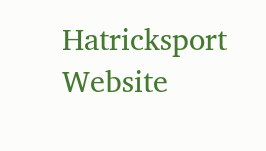Hatricksport Website